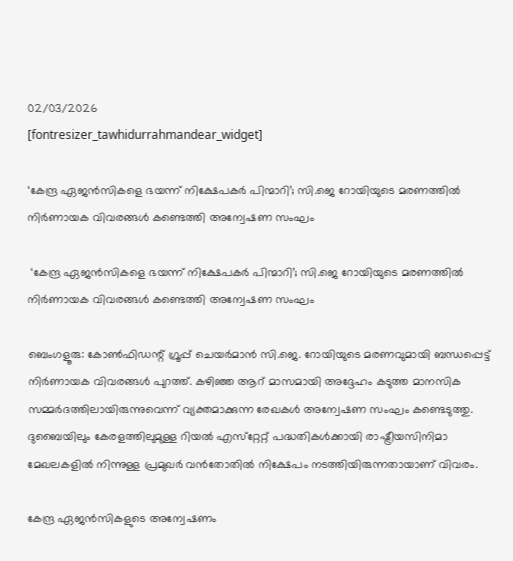02/03/2026
[fontresizer_tawhidurrahmandear_widget]

‘കേന്ദ്ര ഏജൻസികളെ ഭയന്ന് നിക്ഷേപകർ പിന്മാറി’; സി.ജെ റോയിയുടെ മരണത്തിൽ നിർണായക വിവരങ്ങൾ കണ്ടെത്തി അന്വേഷണ സംഘം

 ‘കേന്ദ്ര ഏജൻസികളെ ഭയന്ന് നിക്ഷേപകർ പിന്മാറി’; സി.ജെ റോയിയുടെ മരണത്തിൽ നിർണായക വിവരങ്ങൾ കണ്ടെത്തി അന്വേഷണ സംഘം

ബെംഗളൂരു: കോൺഫിഡന്റ് ഗ്രൂപ്പ് ചെയർമാൻ സി.ജെ. റോയിയുടെ മരണവുമായി ബന്ധപ്പെട്ട് നിർണായക വിവരങ്ങൾ പുറത്ത്. കഴിഞ്ഞ ആറ് മാസമായി അദ്ദേഹം കടുത്ത മാനസിക സമ്മർദത്തിലായിരുന്നുവെന്ന് വ്യക്തമാക്കുന്ന രേഖകൾ അന്വേഷണ സംഘം കണ്ടെടുത്തു. ദുബൈയിലും കേരളത്തിലുമുള്ള റിയൽ എസ്‌റ്റേറ്റ് പദ്ധതികൾക്കായി രാഷ്ട്രീയസിനിമാ മേഖലകളിൽ നിന്നുള്ള പ്രമുഖർ വൻതോതിൽ നിക്ഷേപം നടത്തിയിരുന്നതായാണ് വിവരം.

കേന്ദ്ര ഏജൻസികളുടെ അന്വേഷണം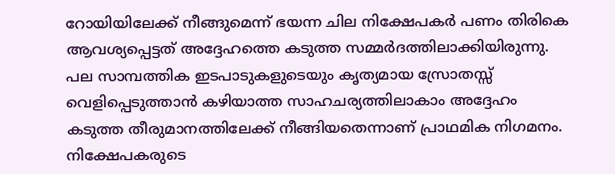റോയിയിലേക്ക് നീങ്ങുമെന്ന് ഭയന്ന ചില നിക്ഷേപകർ പണം തിരികെ ആവശ്യപ്പെട്ടത് അദ്ദേഹത്തെ കടുത്ത സമ്മർദത്തിലാക്കിയിരുന്നു. പല സാമ്പത്തിക ഇടപാടുകളുടെയും കൃത്യമായ സ്രോതസ്സ് വെളിപ്പെടുത്താൻ കഴിയാത്ത സാഹചര്യത്തിലാകാം അദ്ദേഹം കടുത്ത തീരുമാനത്തിലേക്ക് നീങ്ങിയതെന്നാണ് പ്രാഥമിക നിഗമനം. നിക്ഷേപകരുടെ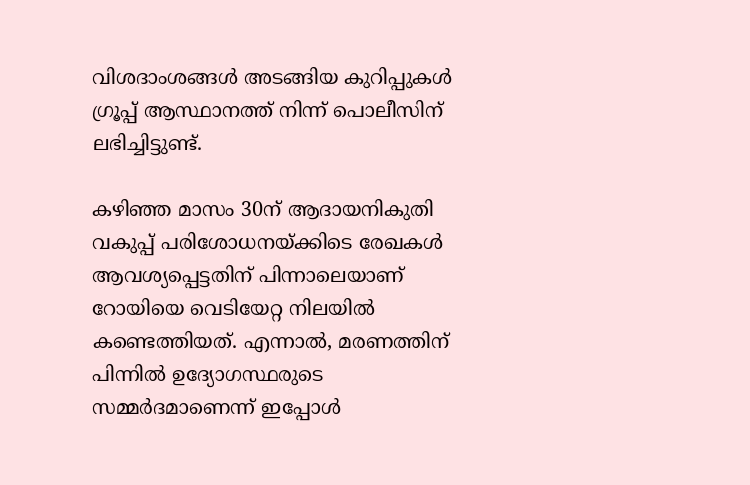വിശദാംശങ്ങൾ അടങ്ങിയ കുറിപ്പുകൾ ഗ്രൂപ്പ് ആസ്ഥാനത്ത് നിന്ന് പൊലീസിന് ലഭിച്ചിട്ടുണ്ട്.

കഴിഞ്ഞ മാസം 30ന് ആദായനികുതി വകുപ്പ് പരിശോധനയ്ക്കിടെ രേഖകൾ ആവശ്യപ്പെട്ടതിന് പിന്നാലെയാണ് റോയിയെ വെടിയേറ്റ നിലയിൽ കണ്ടെത്തിയത്. എന്നാൽ, മരണത്തിന് പിന്നിൽ ഉദ്യോഗസ്ഥരുടെ സമ്മർദമാണെന്ന് ഇപ്പോൾ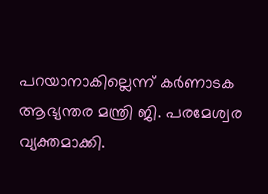പറയാനാകില്ലെന്ന് കർണാടക ആഭ്യന്തര മന്ത്രി ജി. പരമേശ്വര വ്യക്തമാക്കി.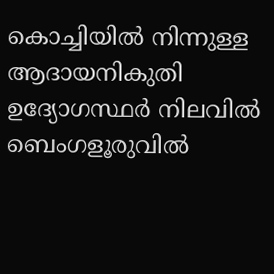കൊച്ചിയിൽ നിന്നുള്ള ആദായനികുതി ഉദ്യോഗസ്ഥർ നിലവിൽ ബെംഗളൂരുവിൽ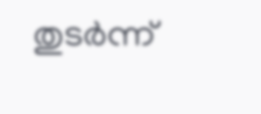തുടർന്ന്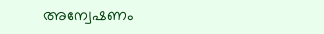അന്വേഷണം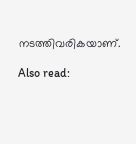നടത്തിവരികയാണ്.

Also read: